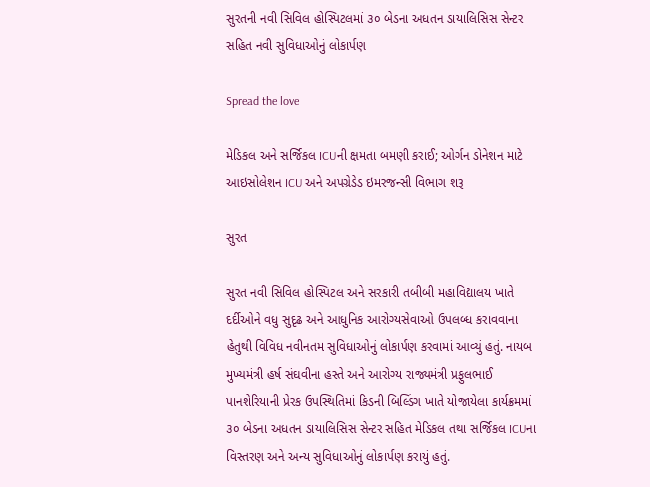સુરતની નવી સિવિલ હોસ્પિટલમાં ૩૦ બેડના અધતન ડાયાલિસિસ સેન્ટર સહિત નવી સુવિધાઓનું લોકાર્પણ

Spread the love

મેડિકલ અને સર્જિકલ ICUની ક્ષમતા બમણી કરાઈ; ઓર્ગન ડોનેશન માટે આઇસોલેશન ICU અને અપગ્રેડેડ ઇમરજન્સી વિભાગ શરૂ

સુરત

સુરત નવી સિવિલ હોસ્પિટલ અને સરકારી તબીબી મહાવિદ્યાલય ખાતે દર્દીઓને વધુ સુદૃઢ અને આધુનિક આરોગ્યસેવાઓ ઉપલબ્ધ કરાવવાના હેતુથી વિવિધ નવીનતમ સુવિધાઓનું લોકાર્પણ કરવામાં આવ્યું હતું. નાયબ મુખ્યમંત્રી હર્ષ સંઘવીના હસ્તે અને આરોગ્ય રાજ્યમંત્રી પ્રફુલભાઈ પાનશેરિયાની પ્રેરક ઉપસ્થિતિમાં કિડની બિલ્ડિંગ ખાતે યોજાયેલા કાર્યક્રમમાં ૩૦ બેડના અધતન ડાયાલિસિસ સેન્ટર સહિત મેડિકલ તથા સર્જિકલ ICUના વિસ્તરણ અને અન્ય સુવિધાઓનું લોકાર્પણ કરાયું હતું.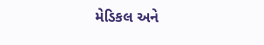મેડિકલ અને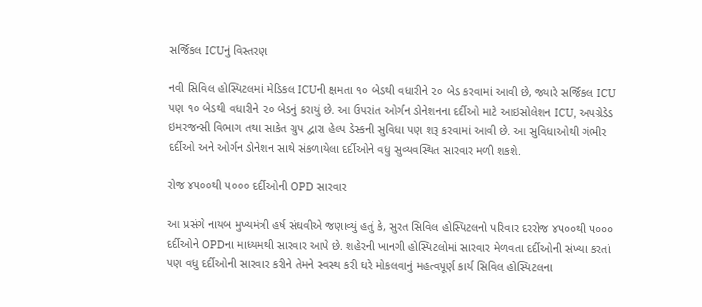સર્જિકલ ICUનું વિસ્તરણ

નવી સિવિલ હોસ્પિટલમાં મેડિકલ ICUની ક્ષમતા ૧૦ બેડથી વધારીને ૨૦ બેડ કરવામાં આવી છે, જ્યારે સર્જિકલ ICU પણ ૧૦ બેડથી વધારીને ૨૦ બેડનું કરાયું છે. આ ઉપરાંત ઓર્ગન ડોનેશનના દર્દીઓ માટે આઇસોલેશન ICU, અપગ્રેડેડ ઇમરજન્સી વિભાગ તથા સાકેત ગ્રુપ દ્વારા હેલ્પ ડેસ્કની સુવિધા પણ શરૂ કરવામાં આવી છે. આ સુવિધાઓથી ગંભીર દર્દીઓ અને ઓર્ગન ડોનેશન સાથે સંકળાયેલા દર્દીઓને વધુ સુવ્યવસ્થિત સારવાર મળી શકશે.

રોજ ૪૫૦૦થી ૫૦૦૦ દર્દીઓની OPD સારવાર

આ પ્રસંગે નાયબ મુખ્યમંત્રી હર્ષ સંઘવીએ જણાવ્યું હતું કે, સુરત સિવિલ હોસ્પિટલનો પરિવાર દરરોજ ૪૫૦૦થી ૫૦૦૦ દર્દીઓને OPDના માધ્યમથી સારવાર આપે છે. શહેરની ખાનગી હોસ્પિટલોમાં સારવાર મેળવતા દર્દીઓની સંખ્યા કરતાં પણ વધુ દર્દીઓની સારવાર કરીને તેમને સ્વસ્થ કરી ઘરે મોકલવાનું મહત્વપૂર્ણ કાર્ય સિવિલ હોસ્પિટલના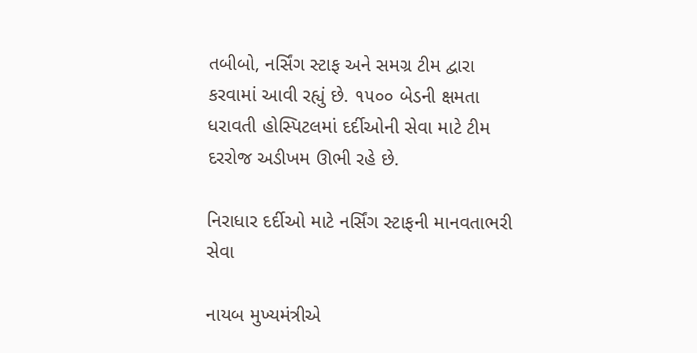તબીબો, નર્સિંગ સ્ટાફ અને સમગ્ર ટીમ દ્વારા કરવામાં આવી રહ્યું છે. ૧૫૦૦ બેડની ક્ષમતા ધરાવતી હોસ્પિટલમાં દર્દીઓની સેવા માટે ટીમ દરરોજ અડીખમ ઊભી રહે છે.

નિરાધાર દર્દીઓ માટે નર્સિંગ સ્ટાફની માનવતાભરી સેવા

નાયબ મુખ્યમંત્રીએ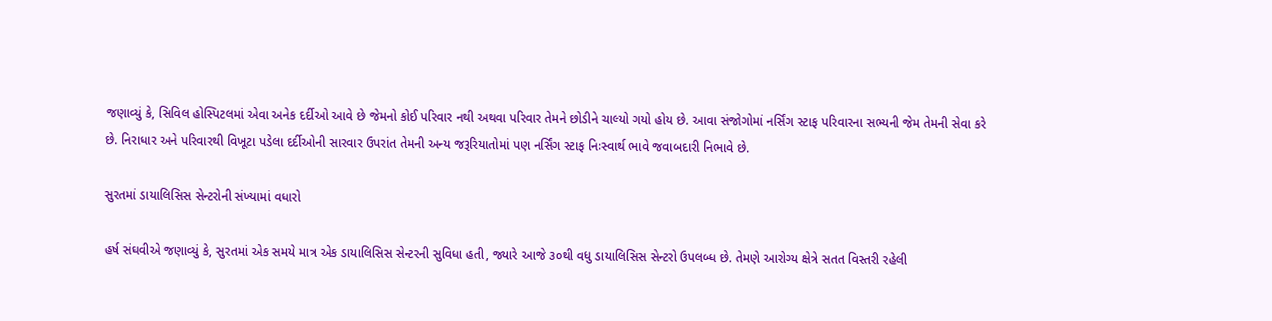જણાવ્યું કે, સિવિલ હોસ્પિટલમાં એવા અનેક દર્દીઓ આવે છે જેમનો કોઈ પરિવાર નથી અથવા પરિવાર તેમને છોડીને ચાલ્યો ગયો હોય છે. આવા સંજોગોમાં નર્સિંગ સ્ટાફ પરિવારના સભ્યની જેમ તેમની સેવા કરે છે. નિરાધાર અને પરિવારથી વિખૂટા પડેલા દર્દીઓની સારવાર ઉપરાંત તેમની અન્ય જરૂરિયાતોમાં પણ નર્સિંગ સ્ટાફ નિઃસ્વાર્થ ભાવે જવાબદારી નિભાવે છે.

સુરતમાં ડાયાલિસિસ સેન્ટરોની સંખ્યામાં વધારો

હર્ષ સંઘવીએ જણાવ્યું કે, સુરતમાં એક સમયે માત્ર એક ડાયાલિસિસ સેન્ટરની સુવિધા હતી, જ્યારે આજે ૩૦થી વધુ ડાયાલિસિસ સેન્ટરો ઉપલબ્ધ છે. તેમણે આરોગ્ય ક્ષેત્રે સતત વિસ્તરી રહેલી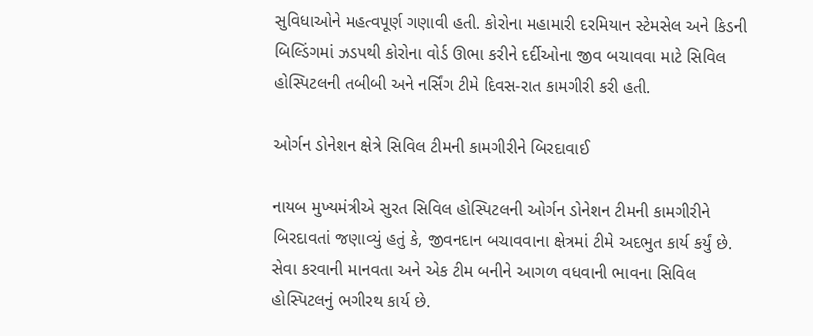સુવિધાઓને મહત્વપૂર્ણ ગણાવી હતી. કોરોના મહામારી દરમિયાન સ્ટેમસેલ અને કિડની બિલ્ડિંગમાં ઝડપથી કોરોના વોર્ડ ઊભા કરીને દર્દીઓના જીવ બચાવવા માટે સિવિલ હોસ્પિટલની તબીબી અને નર્સિંગ ટીમે દિવસ-રાત કામગીરી કરી હતી.

ઓર્ગન ડોનેશન ક્ષેત્રે સિવિલ ટીમની કામગીરીને બિરદાવાઈ

નાયબ મુખ્યમંત્રીએ સુરત સિવિલ હોસ્પિટલની ઓર્ગન ડોનેશન ટીમની કામગીરીને બિરદાવતાં જણાવ્યું હતું કે, જીવનદાન બચાવવાના ક્ષેત્રમાં ટીમે અદભુત કાર્ય કર્યું છે. સેવા કરવાની માનવતા અને એક ટીમ બનીને આગળ વધવાની ભાવના સિવિલ હોસ્પિટલનું ભગીરથ કાર્ય છે.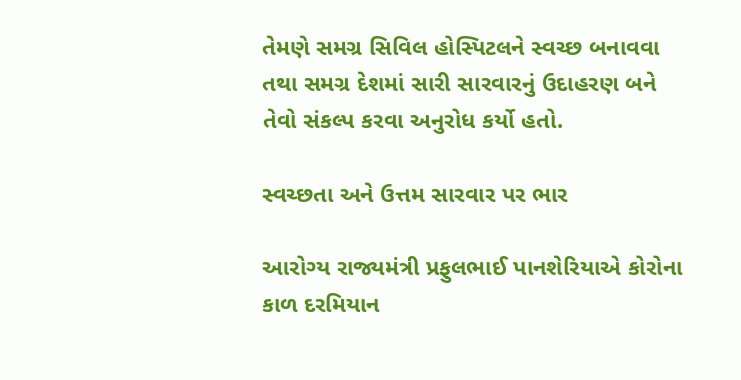તેમણે સમગ્ર સિવિલ હોસ્પિટલને સ્વચ્છ બનાવવા તથા સમગ્ર દેશમાં સારી સારવારનું ઉદાહરણ બને તેવો સંકલ્પ કરવા અનુરોધ કર્યો હતો.

સ્વચ્છતા અને ઉત્તમ સારવાર પર ભાર

આરોગ્ય રાજ્યમંત્રી પ્રફુલભાઈ પાનશેરિયાએ કોરોના કાળ દરમિયાન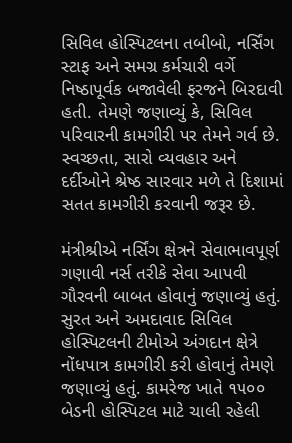સિવિલ હોસ્પિટલના તબીબો, નર્સિંગ સ્ટાફ અને સમગ્ર કર્મચારી વર્ગે નિષ્ઠાપૂર્વક બજાવેલી ફરજને બિરદાવી હતી. તેમણે જણાવ્યું કે, સિવિલ પરિવારની કામગીરી પર તેમને ગર્વ છે. સ્વચ્છતા, સારો વ્યવહાર અને દર્દીઓને શ્રેષ્ઠ સારવાર મળે તે દિશામાં સતત કામગીરી કરવાની જરૂર છે.

મંત્રીશ્રીએ નર્સિંગ ક્ષેત્રને સેવાભાવપૂર્ણ ગણાવી નર્સ તરીકે સેવા આપવી ગૌરવની બાબત હોવાનું જણાવ્યું હતું. સુરત અને અમદાવાદ સિવિલ હોસ્પિટલની ટીમોએ અંગદાન ક્ષેત્રે નોંધપાત્ર કામગીરી કરી હોવાનું તેમણે જણાવ્યું હતું. કામરેજ ખાતે ૧૫૦૦ બેડની હોસ્પિટલ માટે ચાલી રહેલી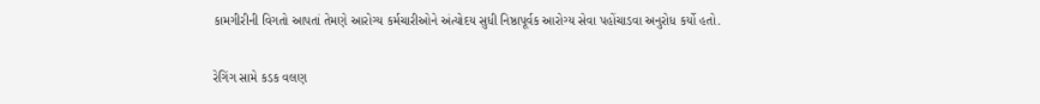કામગીરીની વિગતો આપતાં તેમણે આરોગ્ય કર્મચારીઓને અંત્યોદય સુધી નિષ્ઠાપૂર્વક આરોગ્ય સેવા પહોંચાડવા અનુરોધ કર્યો હતો.

રેગિંગ સામે કડક વલણ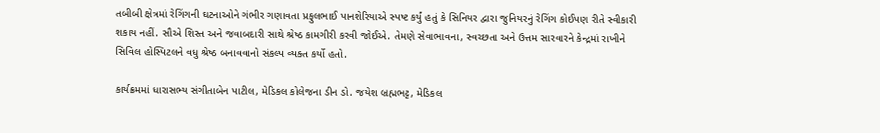તબીબી ક્ષેત્રમાં રેગિંગની ઘટનાઓને ગંભીર ગણાવતા પ્રફુલભાઈ પાનશેરિયાએ સ્પષ્ટ કર્યું હતું કે સિનિયર દ્વારા જુનિયરનું રેગિંગ કોઈપણ રીતે સ્વીકારી શકાય નહીં. સૌએ શિસ્ત અને જવાબદારી સાથે શ્રેષ્ઠ કામગીરી કરવી જોઈએ. તેમણે સેવાભાવના, સ્વચ્છતા અને ઉત્તમ સારવારને કેન્દ્રમાં રાખીને સિવિલ હોસ્પિટલને વધુ શ્રેષ્ઠ બનાવવાનો સંકલ્પ વ્યક્ત કર્યો હતો.

કાર્યક્રમમાં ધારાસભ્ય સંગીતાબેન પાટીલ, મેડિકલ કોલેજના ડીન ડો. જયેશ બ્રહ્મભટ્ટ, મેડિકલ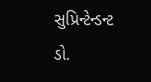સુપ્રિન્ટેન્ડન્ટ ડો.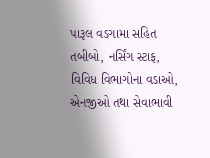પારૂલ વડગામા સહિત તબીબો, નર્સિંગ સ્ટાફ, વિવિધ વિભાગોના વડાઓ, એનજીઓ તથા સેવાભાવી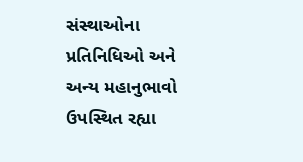સંસ્થાઓના પ્રતિનિધિઓ અને અન્ય મહાનુભાવો ઉપસ્થિત રહ્યા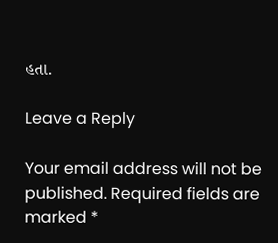હતા.

Leave a Reply

Your email address will not be published. Required fields are marked *